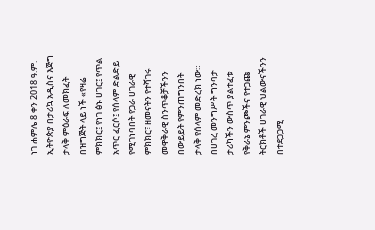ነገ ሐምሌ 8 ቀን 2018 ዓ.ም. ኢትዮጵያ በታሪኳ አዲስና እጅግ ታላቅ ምዕራፍ ለመክፈት በዝግጅት ላይ ነች «የዛሬ ምክክር፤ የነገ ፅኑ ሀገር፤ የጥል አጥር ፈርሶ፤ የሰላም ድልድይ የሚገነባበት የጋራ ሀገራዊ ምክክር፣ ዘመናትን የተሻገሩ መዋቅራዊ ስንጥቆቻችንን በውይይት የምንጠግንበት ታላቅ የሰላም መድረክ ነው።
በሀገረ መንግሥት ግንባታ ታሪካችን ውስጥ ያልተፈቱ የቅራኔ ምንጮችና የተጋጩ ትርክቶች ሀገራዊ ህልውናችንን በተደጋጋሚ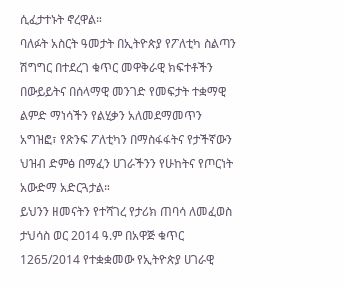ሲፈታተኑት ኖረዋል።
ባለፉት አስርት ዓመታት በኢትዮጵያ የፖለቲካ ስልጣን ሽግግር በተደረገ ቁጥር መዋቅራዊ ክፍተቶችን በውይይትና በሰላማዊ መንገድ የመፍታት ተቋማዊ ልምድ ማነሳችን የልሂቃን አለመደማመጥን አግዝፎ፣ የጽንፍ ፖለቲካን በማስፋፋትና የታችኛውን ህዝብ ድምፅ በማፈን ሀገራችንን የሁከትና የጦርነት አውድማ አድርጓታል።
ይህንን ዘመናትን የተሻገረ የታሪክ ጠባሳ ለመፈወስ ታህሳስ ወር 2014 ዓ.ም በአዋጅ ቁጥር 1265/2014 የተቋቋመው የኢትዮጵያ ሀገራዊ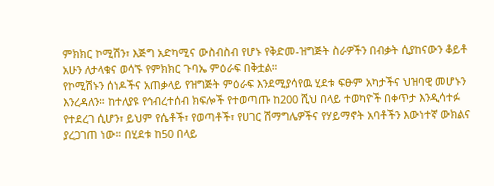ምክክር ኮሚሽን፣ እጅግ አድካሚና ውስብስብ የሆኑ የቅድመ-ዝግጅት ስራዎችን በብቃት ሲያከናውን ቆይቶ አሁን ለታላቁና ወሳኙ የምክክር ጉባኤ ምዕራፍ በቅቷል።
የኮሚሽኑን ሰነዶችና አጠቃላይ የዝግጅት ምዕራፍ እንደሚያሳየዉ ሂደቱ ፍፁም አካታችና ህዝባዊ መሆኑን እንረዳለን። ከተለያዩ የኅብረተሰብ ክፍሎች የተወጣጡ ከ200 ሺህ በላይ ተወካዮች በቀጥታ እንዲሳተፉ የተደረገ ሲሆን፣ ይህም የሴቶች፣ የወጣቶች፣ የሀገር ሽማግሌዎችና የሃይማኖት አባቶችን እውነተኛ ውክልና ያረጋገጠ ነው። በሂደቱ ከ50 በላይ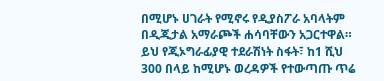በሚሆኑ ሀገራት የሚኖሩ የዲያስፖራ አባላትም በዲጂታል አማራጮች ሐሳባቸውን አጋርተዋል።
ይህ የጂኦግራፊያዊ ተደራሽነት ስፋት፣ ከ1 ሺህ 300 በላይ ከሚሆኑ ወረዳዎች የተውጣጡ ጥሬ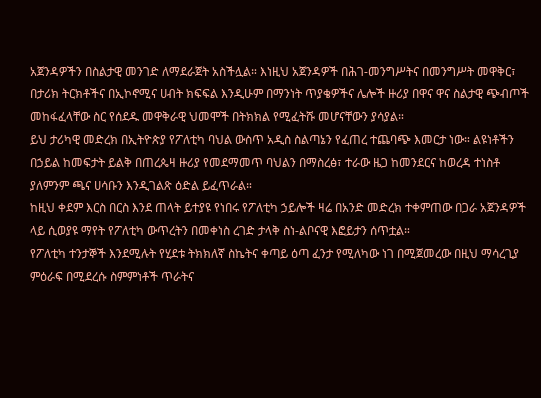አጀንዳዎችን በስልታዊ መንገድ ለማደራጀት አስችሏል። እነዚህ አጀንዳዎች በሕገ-መንግሥትና በመንግሥት መዋቅር፣ በታሪክ ትርክቶችና በኢኮኖሚና ሀብት ክፍፍል እንዲሁም በማንነት ጥያቄዎችና ሌሎች ዙሪያ በዋና ዋና ስልታዊ ጭብጦች መከፋፈላቸው ስር የሰደዱ መዋቅራዊ ህመሞች በትክክል የሚፈትሹ መሆናቸውን ያሳያል።
ይህ ታሪካዊ መድረክ በኢትዮጵያ የፖለቲካ ባህል ውስጥ አዲስ ስልጣኔን የፈጠረ ተጨባጭ እመርታ ነው። ልዩነቶችን በኃይል ከመፍታት ይልቅ በጠረጴዛ ዙሪያ የመደማመጥ ባህልን በማስረፅ፣ ተራው ዜጋ ከመንደርና ከወረዳ ተነስቶ ያለምንም ጫና ሀሳቡን እንዲገልጽ ዕድል ይፈጥራል።
ከዚህ ቀደም እርስ በርስ እንደ ጠላት ይተያዩ የነበሩ የፖለቲካ ኃይሎች ዛሬ በአንድ መድረክ ተቀምጠው በጋራ አጀንዳዎች ላይ ሲወያዩ ማየት የፖለቲካ ውጥረትን በመቀነስ ረገድ ታላቅ ስነ-ልቦናዊ እፎይታን ሰጥቷል።
የፖለቲካ ተንታኞች እንደሚሉት የሂደቱ ትክክለኛ ስኬትና ቀጣይ ዕጣ ፈንታ የሚለካው ነገ በሚጀመረው በዚህ ማሳረጊያ ምዕራፍ በሚደረሱ ስምምነቶች ጥራትና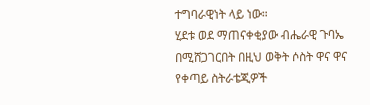ተግባራዊነት ላይ ነው።
ሂደቱ ወደ ማጠናቀቂያው ብሔራዊ ጉባኤ በሚሸጋገርበት በዚህ ወቅት ሶስት ዋና ዋና የቀጣይ ስትራቴጂዎች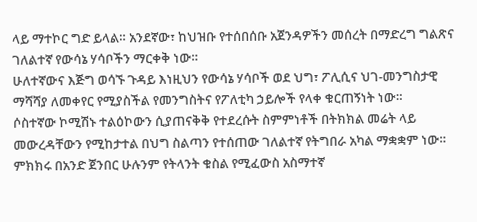ላይ ማተኮር ግድ ይላል። አንደኛው፣ ከህዝቡ የተሰበሰቡ አጀንዳዎችን መሰረት በማድረግ ግልጽና ገለልተኛ የውሳኔ ሃሳቦችን ማርቀቅ ነው።
ሁለተኛውና እጅግ ወሳኙ ጉዳይ እነዚህን የውሳኔ ሃሳቦች ወደ ህግ፣ ፖሊሲና ህገ-መንግስታዊ ማሻሻያ ለመቀየር የሚያስችል የመንግስትና የፖለቲካ ኃይሎች የላቀ ቁርጠኝነት ነው።
ሶስተኛው ኮሚሽኑ ተልዕኮውን ሲያጠናቅቅ የተደረሱት ስምምነቶች በትክክል መሬት ላይ መውረዳቸውን የሚከታተል በህግ ስልጣን የተሰጠው ገለልተኛ የትግበራ አካል ማቋቋም ነው።
ምክክሩ በአንድ ጀንበር ሁሉንም የትላንት ቁስል የሚፈውስ አስማተኛ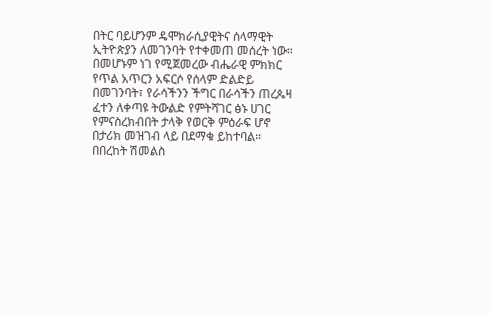በትር ባይሆንም ዴሞክራሲያዊትና ሰላማዊት ኢትዮጵያን ለመገንባት የተቀመጠ መሰረት ነው።
በመሆኑም ነገ የሚጀመረው ብሔራዊ ምክክር የጥል አጥርን አፍርሶ የሰላም ድልድይ በመገንባት፣ የራሳችንን ችግር በራሳችን ጠረጴዛ ፈተን ለቀጣዩ ትውልድ የምትሻገር ፅኑ ሀገር የምናስረክብበት ታላቅ የወርቅ ምዕራፍ ሆኖ በታሪክ መዝገብ ላይ በደማቁ ይከተባል።
በበረከት ሽመልስ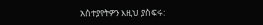አስተያየትዎን እዚህ ያስፍሩ: